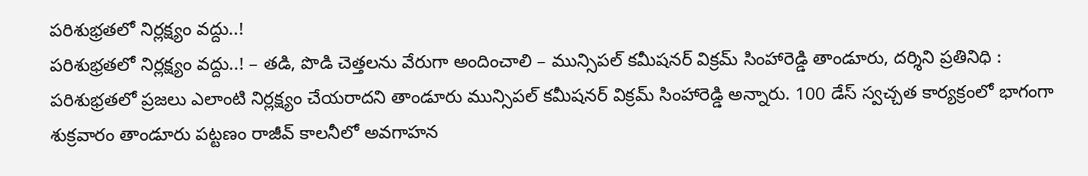పరిశుభ్రతలో నిర్లక్ష్యం వద్దు..!
పరిశుభ్రతలో నిర్లక్ష్యం వద్దు..! – తడి, పొడి చెత్తలను వేరుగా అందించాలి – మున్సిపల్ కమీషనర్ విక్రమ్ సింహారెడ్డి తాండూరు, దర్శిని ప్రతినిధి : పరిశుభ్రతలో ప్రజలు ఎలాంటి నిర్లక్ష్యం చేయరాదని తాండూరు మున్సిపల్ కమీషనర్ విక్రమ్ సింహారెడ్డి అన్నారు. 100 డేస్ స్వచ్చత కార్యక్రంలో భాగంగా శుక్రవారం తాండూరు పట్టణం రాజీవ్ కాలనీలో అవగాహన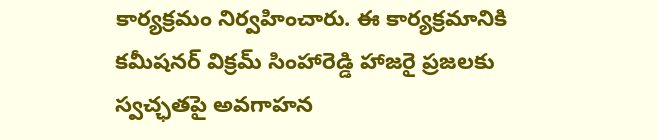కార్యక్రమం నిర్వహించారు. ఈ కార్యక్రమానికి కమీషనర్ విక్రమ్ సింహారెడ్డి హాజరై ప్రజలకు స్వచ్ఛతపై అవగాహన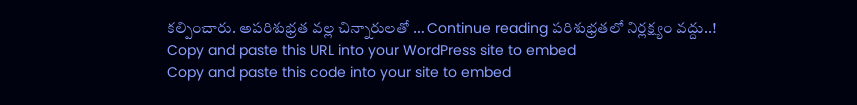కల్పించారు. అపరిశుభ్రత వల్ల చిన్నారులతో … Continue reading పరిశుభ్రతలో నిర్లక్ష్యం వద్దు..!
Copy and paste this URL into your WordPress site to embed
Copy and paste this code into your site to embed